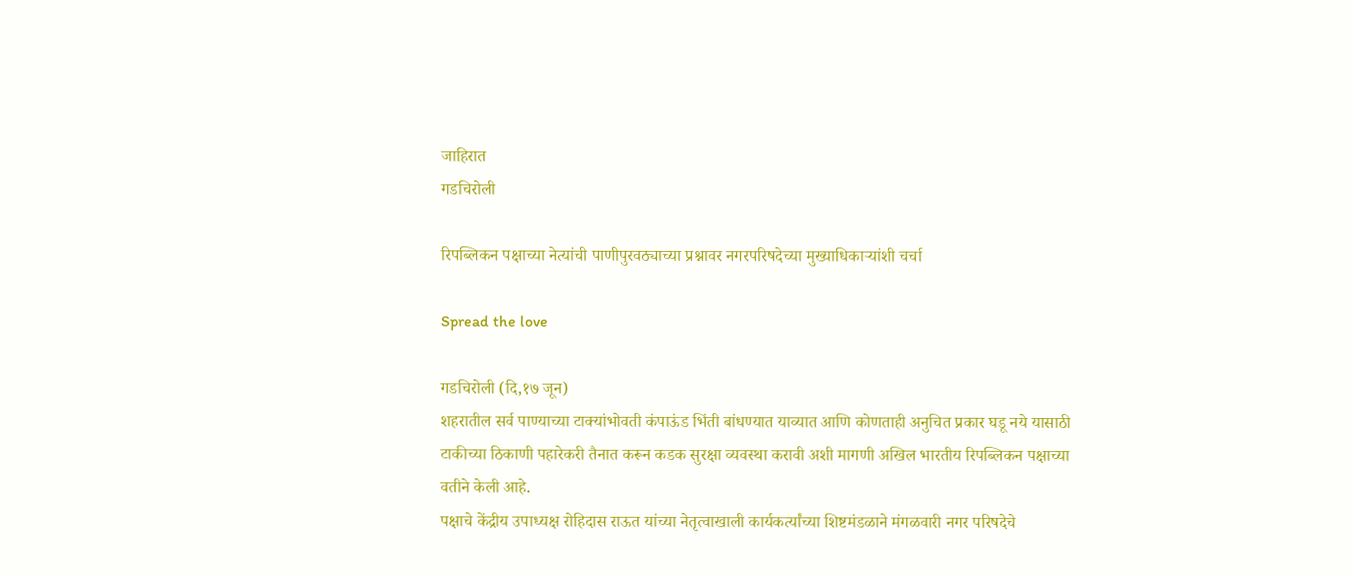जाहिरात
गडचिरोली

रिपब्लिकन पक्षाच्या नेत्यांची पाणीपुरवठ्याच्या प्रश्नावर नगरपरिषदेच्या मुख्याधिकाऱ्यांशी चर्चा

Spread the love

गडचिरोली (दि,१७ जून)
शहरातील सर्व पाण्याच्या टाक्यांभोवती कंपाऊंड भिंती बांधण्यात याव्यात आणि कोणताही अनुचित प्रकार घडू नये यासाठी टाकीच्या ठिकाणी पहारेकरी तैनात करून कडक सुरक्षा व्यवस्था करावी अशी मागणी अखिल भारतीय रिपब्लिकन पक्षाच्या वतीने केली आहे.
पक्षाचे केंद्रीय उपाध्यक्ष रोहिदास राऊत यांच्या नेतृत्वाखाली कार्यकर्त्यांच्या शिष्टमंडळाने मंगळवारी नगर परिषदेचे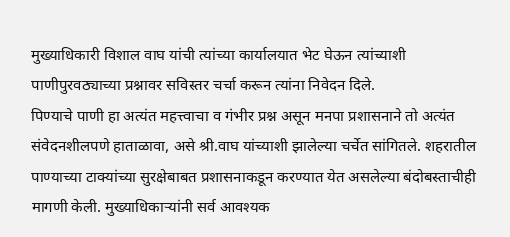मुख्याधिकारी विशाल वाघ यांची त्यांच्या कार्यालयात भेट घेऊन त्यांच्याशी पाणीपुरवठ्याच्या प्रश्नावर सविस्तर चर्चा करून त्यांना निवेदन दिले.
पिण्याचे पाणी हा अत्यंत महत्त्वाचा व गंभीर प्रश्न असून मनपा प्रशासनाने तो अत्यंत संवेदनशीलपणे हाताळावा, असे श्री.वाघ यांच्याशी झालेल्या चर्चेत सांगितले. शहरातील पाण्याच्या टाक्यांच्या सुरक्षेबाबत प्रशासनाकडून करण्यात येत असलेल्या बंदोबस्ताचीही मागणी केली. मुख्याधिकाऱ्यांनी सर्व आवश्यक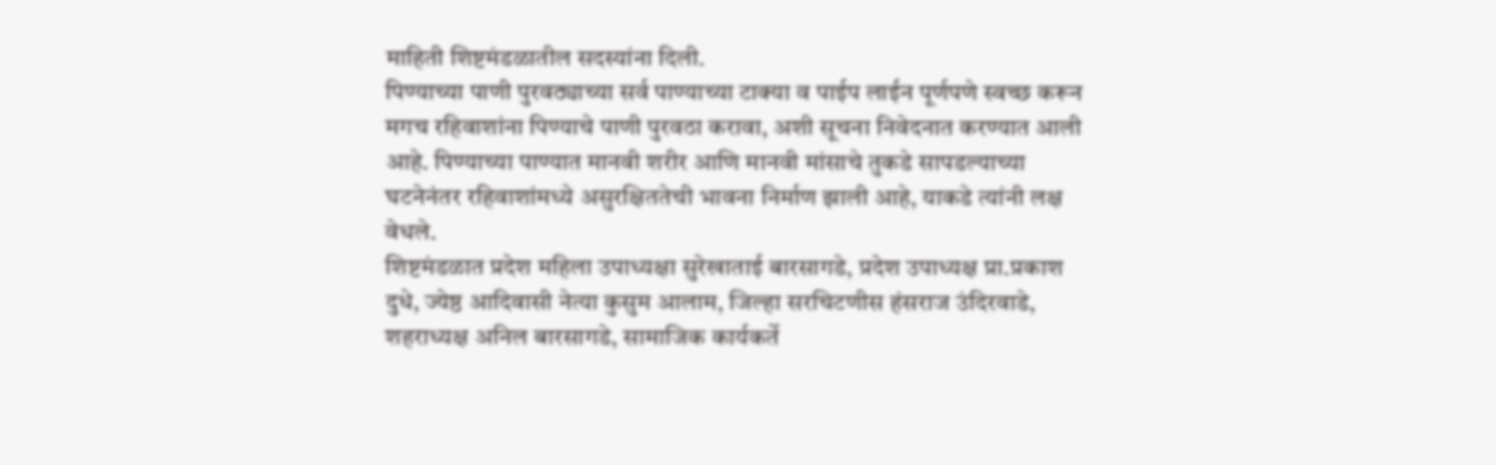माहिती शिष्टमंडळातील सदस्यांना दिली.
पिण्याच्या पाणी पुरवठ्याच्या सर्व पाण्याच्या टाक्या व पाईप लाईन पूर्णपणे स्वच्छ करून मगच रहिवाशांना पिण्याचे पाणी पुरवठा करावा, अशी सूचना निवेदनात करण्यात आली आहे. पिण्याच्या पाण्यात मानवी शरीर आणि मानवी मांसाचे तुकडे सापडल्याच्या घटनेनंतर रहिवाशांमध्ये असुरक्षिततेची भावना निर्माण झाली आहे, याकडे त्यांनी लक्ष वेधले.
शिष्टमंडळात प्रदेश महिला उपाध्यक्षा सुरेखाताई बारसागडे, प्रदेश उपाध्यक्ष प्रा.प्रकाश दुधे, ज्येष्ठ आदिवासी नेत्या कुसुम आलाम, जिल्हा सरचिटणीस हंसराज उंदिरवाडे, शहराध्यक्ष अनिल बारसागडे, सामाजिक कार्यकर्ते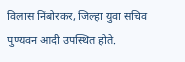विलास निंबोरकर, जिल्हा युवा सचिव पुण्यवन आदी उपस्थित होते.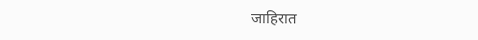जाहिरात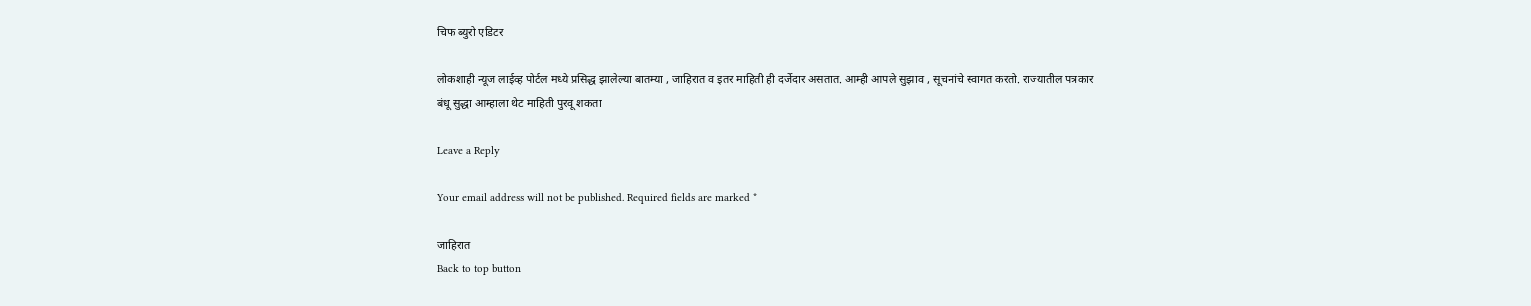चिफ ब्युरो एडिटर

लोकशाही न्यूज लाईव्ह पोर्टल मध्ये प्रसिद्ध झालेल्या बातम्या , जाहिरात व इतर माहिती ही दर्जेदार असतात. आम्ही आपले सुझाव , सूचनांचे स्वागत करतो. राज्यातील पत्रकार बंधू सुद्धा आम्हाला थेट माहिती पुरवू शकता

Leave a Reply

Your email address will not be published. Required fields are marked *

जाहिरात
Back to top button